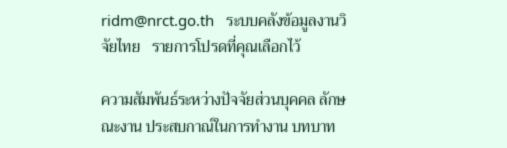ridm@nrct.go.th   ระบบคลังข้อมูลงานวิจัยไทย   รายการโปรดที่คุณเลือกไว้

ความสัมพันธ์ระหว่างปัจจัยส่วนบุคคล ลักษณะงาน ประสบกาณ์ในการทำงาน บทบาท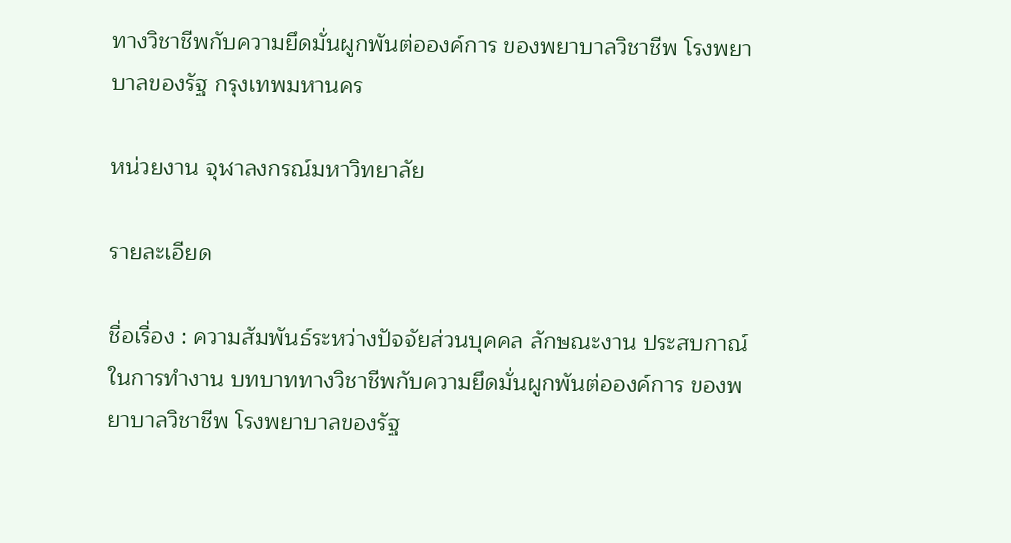ทางวิชาชีพกับความยึดมั่นผูกพันต่อองค์การ ของพยาบาลวิชาชีพ โรงพยาบาลของรัฐ กรุงเทพมหานคร

หน่วยงาน จุฬาลงกรณ์มหาวิทยาลัย

รายละเอียด

ชื่อเรื่อง : ความสัมพันธ์ระหว่างปัจจัยส่วนบุคคล ลักษณะงาน ประสบกาณ์ในการทำงาน บทบาททางวิชาชีพกับความยึดมั่นผูกพันต่อองค์การ ของพยาบาลวิชาชีพ โรงพยาบาลของรัฐ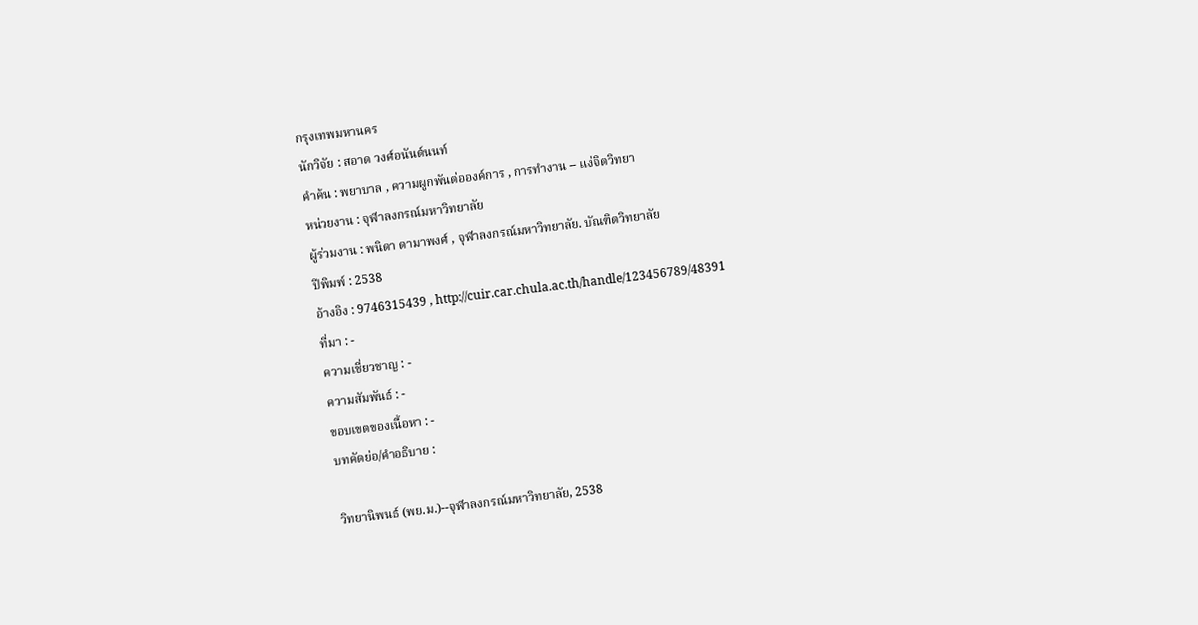กรุงเทพมหานคร
นักวิจัย : สอาด วงศ์อนันต์นนท์
คำค้น : พยาบาล , ความผูกพันต่อองค์การ , การทำงาน -- แง่จิตวิทยา
หน่วยงาน : จุฬาลงกรณ์มหาวิทยาลัย
ผู้ร่วมงาน : พนิดา ดามาพงศ์ , จุฬาลงกรณ์มหาวิทยาลัย. บัณฑิตวิทยาลัย
ปีพิมพ์ : 2538
อ้างอิง : 9746315439 , http://cuir.car.chula.ac.th/handle/123456789/48391
ที่มา : -
ความเชี่ยวชาญ : -
ความสัมพันธ์ : -
ขอบเขตของเนื้อหา : -
บทคัดย่อ/คำอธิบาย :

วิทยานิพนธ์ (พย.ม.)--จุฬาลงกรณ์มหาวิทยาลัย, 2538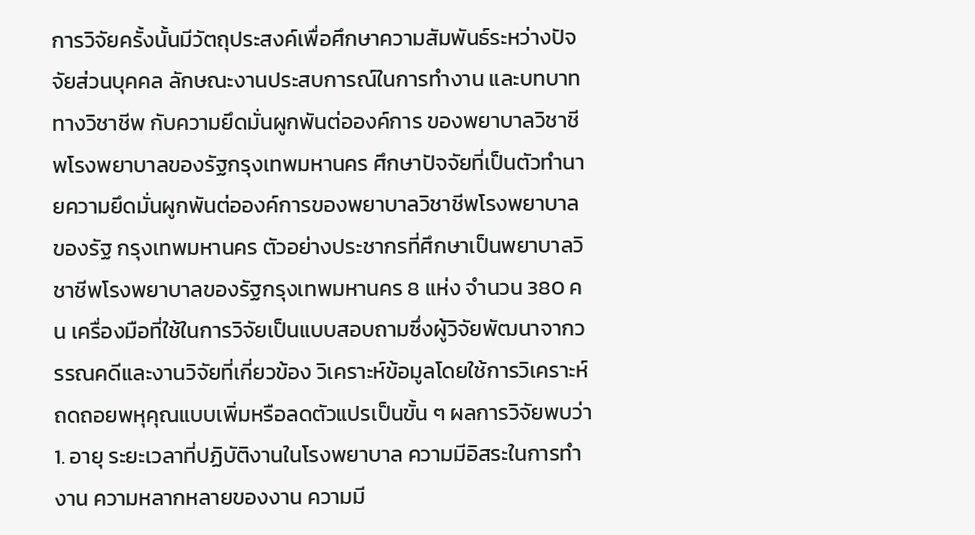การวิจัยครั้งนั้นมีวัตถุประสงค์เพื่อศึกษาความสัมพันธ์ระหว่างปัจจัยส่วนบุคคล ลักษณะงานประสบการณ์ในการทำงาน และบทบาททางวิชาชีพ กับความยึดมั่นผูกพันต่อองค์การ ของพยาบาลวิชาชีพโรงพยาบาลของรัฐกรุงเทพมหานคร ศึกษาปัจจัยที่เป็นตัวทำนายความยึดมั่นผูกพันต่อองค์การของพยาบาลวิชาชีพโรงพยาบาลของรัฐ กรุงเทพมหานคร ตัวอย่างประชากรที่ศึกษาเป็นพยาบาลวิชาชีพโรงพยาบาลของรัฐกรุงเทพมหานคร 8 แห่ง จำนวน 380 คน เครื่องมือที่ใช้ในการวิจัยเป็นแบบสอบถามซึ่งผู้วิจัยพัฒนาจากวรรณคดีและงานวิจัยที่เกี่ยวข้อง วิเคราะห์ข้อมูลโดยใช้การวิเคราะห์ถดถอยพหุคุณแบบเพิ่มหรือลดตัวแปรเป็นขั้น ๆ ผลการวิจัยพบว่า 1. อายุ ระยะเวลาที่ปฏิบัติงานในโรงพยาบาล ความมีอิสระในการทำงาน ความหลากหลายของงาน ความมี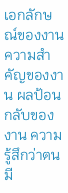เอกลักษณ์ของงาน ความสำคัญของงาน ผลป้อนกลับของงาน ความรู้สึกว่าตนมี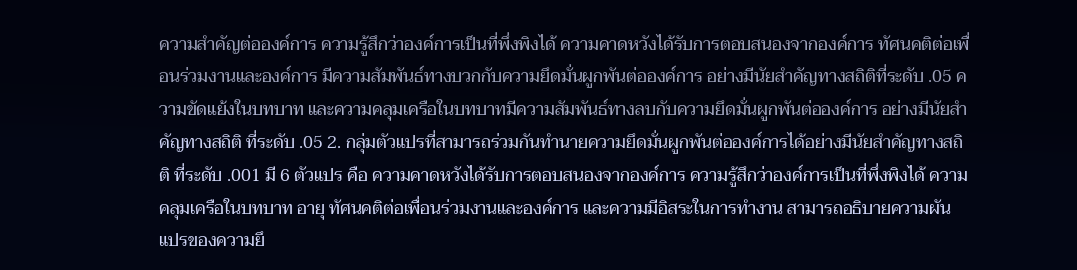ความสำคัญต่อองค์การ ความรู้สึกว่าองค์การเป็นที่พึ่งพิงได้ ความคาดหวังได้รับการตอบสนองจากองค์การ ทัศนคติต่อเพื่อนร่วมงานและองค์การ มีความสัมพันธ์ทางบวกกับความยึดมั่นผูกพันต่อองค์การ อย่างมีนัยสำคัญทางสถิติที่ระดับ .05 ความขัดแย้งในบทบาท และความคลุมเครือในบทบาทมีความสัมพันธ์ทางลบกับความยึดมั่นผูกพันต่อองค์การ อย่างมีนัยสำคัญทางสถิติ ที่ระดับ .05 2. กลุ่มตัวแปรที่สามารถร่วมกันทำนายความยึดมั่นผูกพันต่อองค์การได้อย่างมีนัยสำคัญทางสถิติ ที่ระดับ .001 มี 6 ตัวแปร คือ ความคาดหวังได้รับการตอบสนองจากองค์การ ความรู้สึกว่าองค์การเป็นที่พึ่งพิงได้ ความคลุมเครือในบทบาท อายุ ทัศนคติต่อเพื่อนร่วมงานและองค์การ และความมีอิสระในการทำงาน สามารถอธิบายความผันแปรของความยึ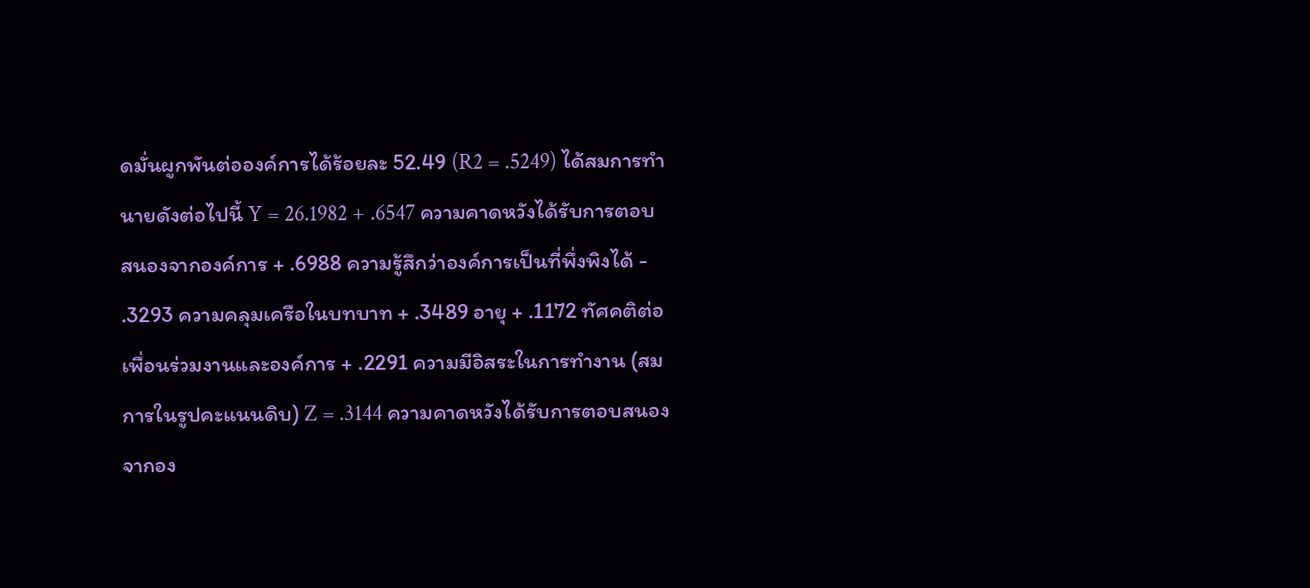ดมั่นผูกพันต่อองค์การได้ร้อยละ 52.49 (R2 = .5249) ได้สมการทำนายดังต่อไปนี้ Y = 26.1982 + .6547 ความคาดหวังได้รับการตอบสนองจากองค์การ + .6988 ความรู้สึกว่าองค์การเป็นที่พึ่งพิงได้ - .3293 ความคลุมเครือในบทบาท + .3489 อายุ + .1172 ทัศคติต่อเพื่อนร่วมงานและองค์การ + .2291 ความมีอิสระในการทำงาน (สมการในรูปคะแนนดิบ) Z = .3144 ความคาดหวังได้รับการตอบสนองจากอง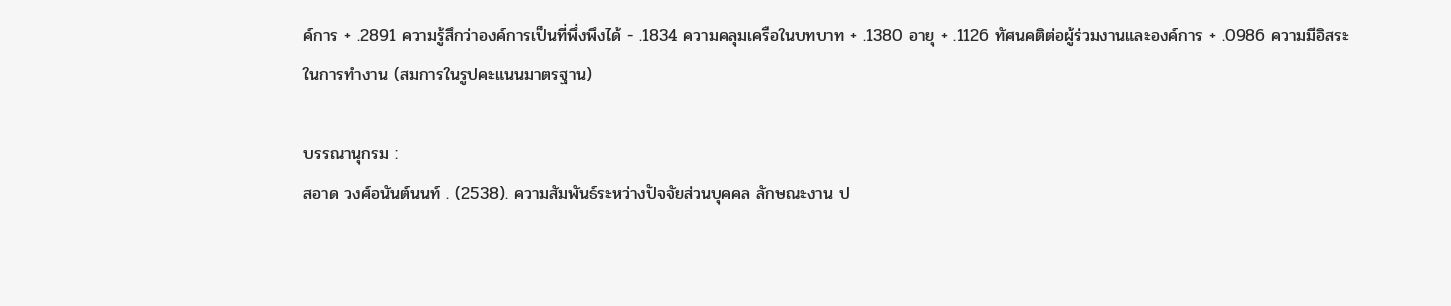ค์การ + .2891 ความรู้สึกว่าองค์การเป็นที่พึ่งพึงได้ - .1834 ความคลุมเครือในบทบาท + .1380 อายุ + .1126 ทัศนคติต่อผู้ร่วมงานและองค์การ + .0986 ความมีอิสระในการทำงาน (สมการในรูปคะแนนมาตรฐาน)

บรรณานุกรม :
สอาด วงศ์อนันต์นนท์ . (2538). ความสัมพันธ์ระหว่างปัจจัยส่วนบุคคล ลักษณะงาน ป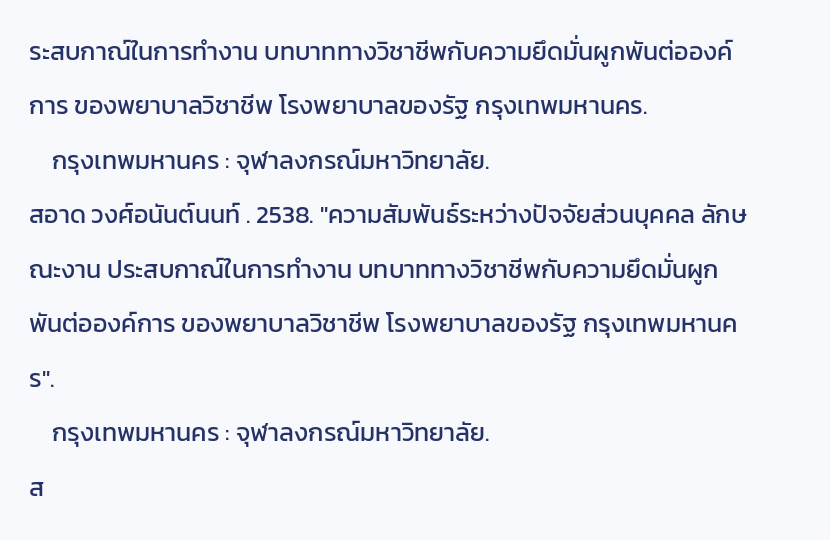ระสบกาณ์ในการทำงาน บทบาททางวิชาชีพกับความยึดมั่นผูกพันต่อองค์การ ของพยาบาลวิชาชีพ โรงพยาบาลของรัฐ กรุงเทพมหานคร.
    กรุงเทพมหานคร : จุฬาลงกรณ์มหาวิทยาลัย.
สอาด วงศ์อนันต์นนท์ . 2538. "ความสัมพันธ์ระหว่างปัจจัยส่วนบุคคล ลักษณะงาน ประสบกาณ์ในการทำงาน บทบาททางวิชาชีพกับความยึดมั่นผูกพันต่อองค์การ ของพยาบาลวิชาชีพ โรงพยาบาลของรัฐ กรุงเทพมหานคร".
    กรุงเทพมหานคร : จุฬาลงกรณ์มหาวิทยาลัย.
ส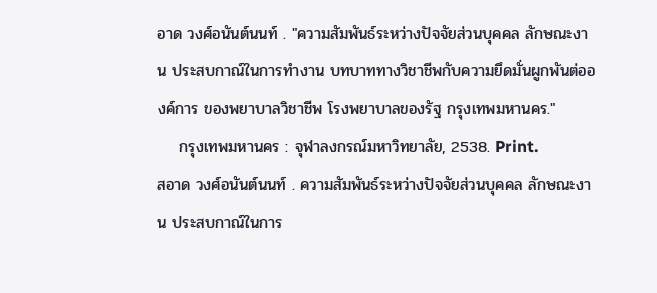อาด วงศ์อนันต์นนท์ . "ความสัมพันธ์ระหว่างปัจจัยส่วนบุคคล ลักษณะงาน ประสบกาณ์ในการทำงาน บทบาททางวิชาชีพกับความยึดมั่นผูกพันต่อองค์การ ของพยาบาลวิชาชีพ โรงพยาบาลของรัฐ กรุงเทพมหานคร."
    กรุงเทพมหานคร : จุฬาลงกรณ์มหาวิทยาลัย, 2538. Print.
สอาด วงศ์อนันต์นนท์ . ความสัมพันธ์ระหว่างปัจจัยส่วนบุคคล ลักษณะงาน ประสบกาณ์ในการ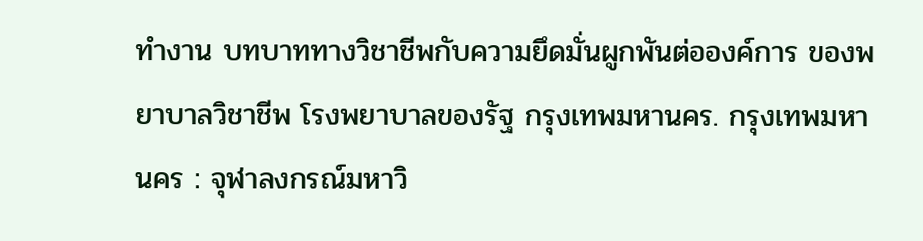ทำงาน บทบาททางวิชาชีพกับความยึดมั่นผูกพันต่อองค์การ ของพยาบาลวิชาชีพ โรงพยาบาลของรัฐ กรุงเทพมหานคร. กรุงเทพมหานคร : จุฬาลงกรณ์มหาวิ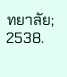ทยาลัย; 2538.